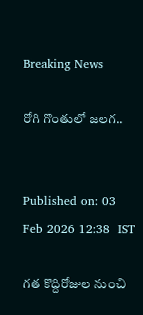Breaking News

రోగి గొంతులో జలగ..


Published on: 03 Feb 2026 12:38  IST

గత కొద్దిరోజుల నుంచి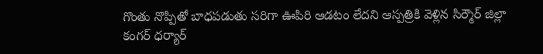గొంతు నొప్పితో బాధపడుతు సరిగా ఊపిరి ఆడటం లేదని ఆస్పత్రికి వెళ్లిన సిర్మౌర్ జిల్లా కంగర్ ధర్యార్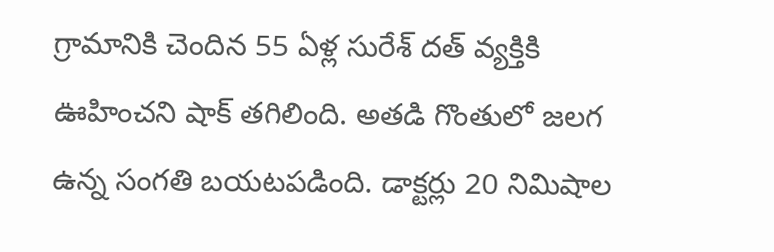గ్రామానికి చెందిన 55 ఏళ్ల సురేశ్ దత్ వ్యక్తికి ఊహించని షాక్ తగిలింది. అతడి గొంతులో జలగ ఉన్న సంగతి బయటపడింది. డాక్టర్లు 20 నిమిషాల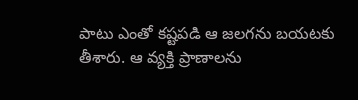పాటు ఎంతో కష్టపడి ఆ జలగను బయటకు తీశారు. ఆ వ్యక్తి ప్రాణాలను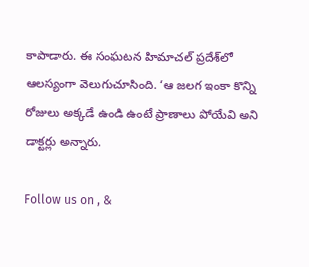కాపాడారు. ఈ సంఘటన హిమాచల్ ప్రదేశ్‌లో ఆలస్యంగా వెలుగుచూసింది. ‘ఆ జలగ ఇంకా కొన్ని రోజులు అక్కడే ఉండి ఉంటే ప్రాణాలు పోయేవి అని డాక్టర్లు అన్నారు.

Follow us on , &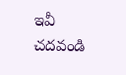ఇవీ చదవండి